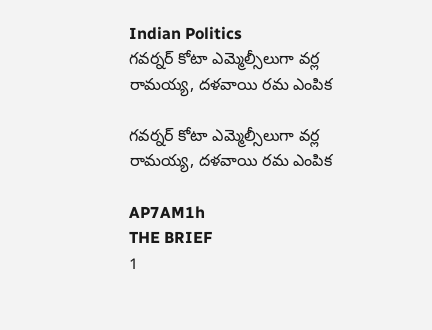Indian Politics
గవర్నర్ కోటా ఎమ్మెల్సీలుగా వర్ల రామయ్య, దళవాయి రమ ఎంపిక

గవర్నర్ కోటా ఎమ్మెల్సీలుగా వర్ల రామయ్య, దళవాయి రమ ఎంపిక

AP7AM1h
THE BRIEF
1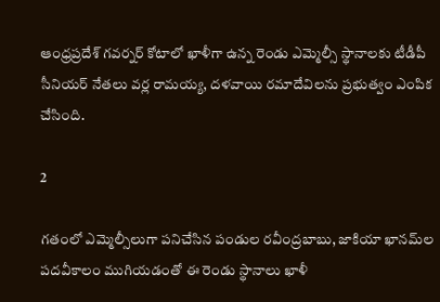ఆంధ్రప్రదేశ్ గవర్నర్ కోటాలో ఖాళీగా ఉన్న రెండు ఎమ్మెల్సీ స్థానాలకు టీడీపీ సీనియర్ నేతలు వర్ల రామయ్య, దళవాయి రమాదేవిలను ప్రభుత్వం ఎంపిక చేసింది.

2

గతంలో ఎమ్మెల్సీలుగా పనిచేసిన పండుల రవీంద్రబాబు, జాకియా ఖానమ్‌ల పదవీకాలం ముగియడంతో ఈ రెండు స్థానాలు ఖాళీ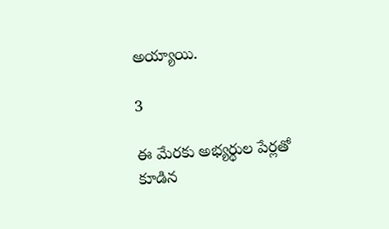అయ్యాయి.

3

ఈ మేరకు అభ్యర్థుల పేర్లతో కూడిన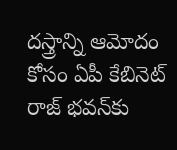దస్త్రాన్ని ఆమోదం కోసం ఏపీ కేబినెట్ రాజ్ భవన్‌కు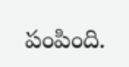పంపింది.